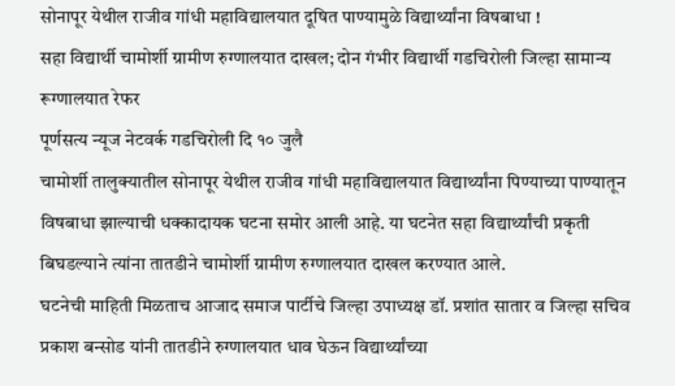सोनापूर येथील राजीव गांधी महाविद्यालयात दूषित पाण्यामुळे विद्यार्थ्यांना विषबाधा !
सहा विद्यार्थी चामोर्शी ग्रामीण रुग्णालयात दाखल; दोन गंभीर विद्यार्थी गडचिरोली जिल्हा सामान्य रूग्णालयात रेफर
पूर्णसत्य न्यूज नेटवर्क गडचिरोली दि १० जुलै
चामोर्शी तालुक्यातील सोनापूर येथील राजीव गांधी महाविद्यालयात विद्यार्थ्यांना पिण्याच्या पाण्यातून विषबाधा झाल्याची धक्कादायक घटना समोर आली आहे. या घटनेत सहा विद्यार्थ्यांची प्रकृती बिघडल्याने त्यांना तातडीने चामोर्शी ग्रामीण रुग्णालयात दाखल करण्यात आले.
घटनेची माहिती मिळताच आजाद समाज पार्टीचे जिल्हा उपाध्यक्ष डॉ. प्रशांत सातार व जिल्हा सचिव प्रकाश बन्सोड यांनी तातडीने रुग्णालयात धाव घेऊन विद्यार्थ्यांच्या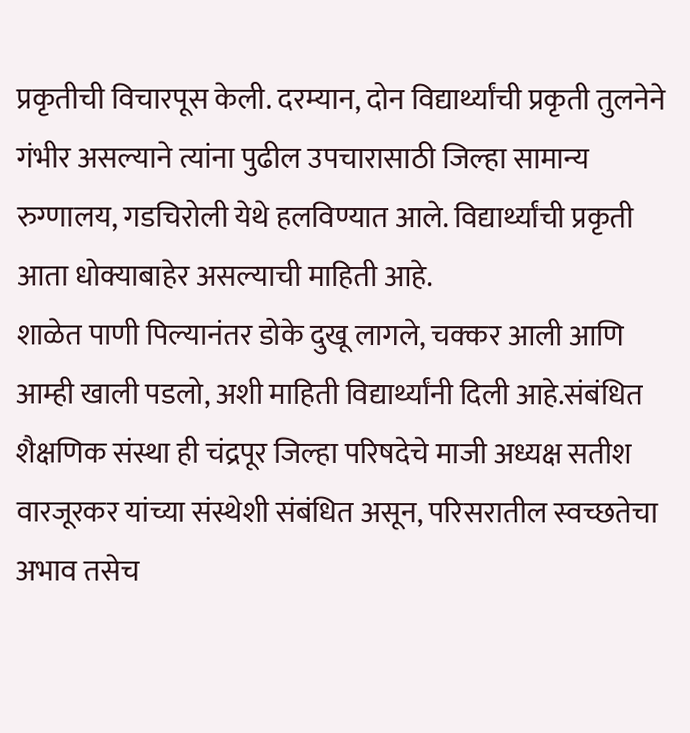प्रकृतीची विचारपूस केली. दरम्यान, दोन विद्यार्थ्यांची प्रकृती तुलनेने गंभीर असल्याने त्यांना पुढील उपचारासाठी जिल्हा सामान्य रुग्णालय, गडचिरोली येथे हलविण्यात आले. विद्यार्थ्यांची प्रकृती आता धोक्याबाहेर असल्याची माहिती आहे.
शाळेत पाणी पिल्यानंतर डोके दुखू लागले, चक्कर आली आणि आम्ही खाली पडलो, अशी माहिती विद्यार्थ्यांनी दिली आहे.संबंधित शैक्षणिक संस्था ही चंद्रपूर जिल्हा परिषदेचे माजी अध्यक्ष सतीश वारजूरकर यांच्या संस्थेशी संबंधित असून, परिसरातील स्वच्छतेचा अभाव तसेच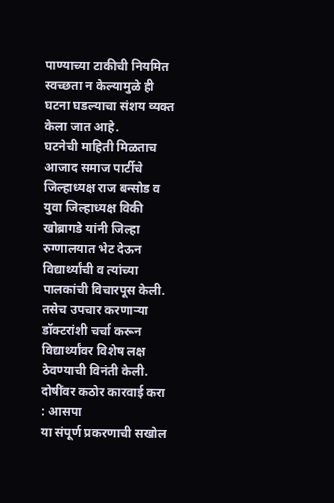पाण्याच्या टाकीची नियमित स्वच्छता न केल्यामुळे ही घटना घडल्याचा संशय व्यक्त केला जात आहे.
घटनेची माहिती मिळताच आजाद समाज पार्टीचे जिल्हाध्यक्ष राज बन्सोड व युवा जिल्हाध्यक्ष विकी खोब्रागडे यांनी जिल्हा रुग्णालयात भेट देऊन विद्यार्थ्यांची व त्यांच्या पालकांची विचारपूस केली. तसेच उपचार करणाऱ्या डॉक्टरांशी चर्चा करून विद्यार्थ्यांवर विशेष लक्ष ठेवण्याची विनंती केली.
दोषींवर कठोर कारवाई करा : आसपा
या संपूर्ण प्रकरणाची सखोल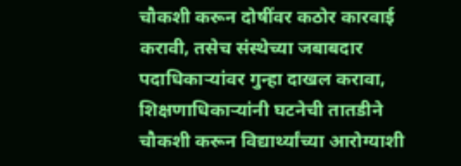चौकशी करून दोषींवर कठोर कारवाई करावी, तसेच संस्थेच्या जबाबदार पदाधिकाऱ्यांवर गुन्हा दाखल करावा, शिक्षणाधिकाऱ्यांनी घटनेची तातडीने चौकशी करून विद्यार्थ्यांच्या आरोग्याशी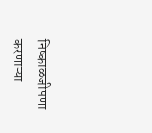निष्काळजीपणा करणाऱ्या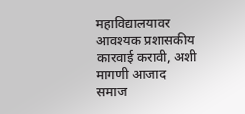महाविद्यालयावर आवश्यक प्रशासकीय कारवाई करावी, अशी मागणी आजाद समाज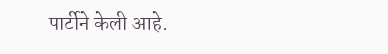पार्टीने केली आहे.